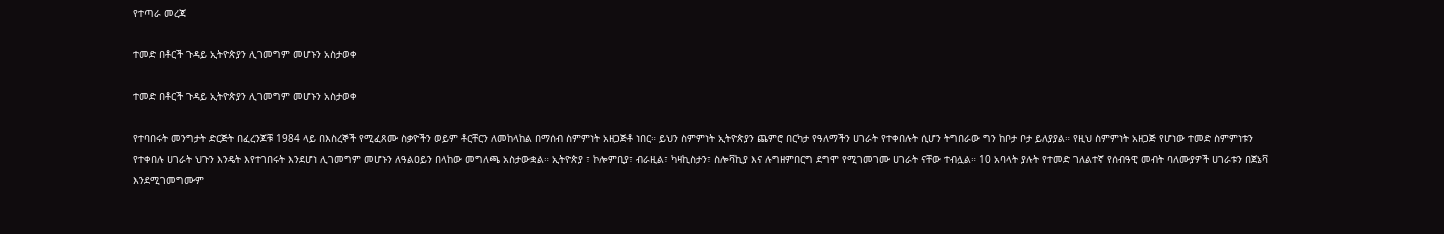የተጣራ መረጃ

ተመድ በቶርች ጉዳይ ኢትዮጵያን ሊገመግም መሆኑን አስታወቀ

ተመድ በቶርች ጉዳይ ኢትዮጵያን ሊገመግም መሆኑን አስታወቀ

የተባበሩት መንግታት ድርጅት በፈረንጆቹ 1984 ላይ በእስረኞች የሚፈጸሙ ስቃዮችን ወይም ቶርቸርን ለመከላከል በማሰብ ስምምነት አዘጋጅቶ ነበር። ይህን ስምምነት ኢትዮጵያን ጨምሮ በርካታ የዓለማችን ሀገራት የተቀበሉት ሲሆን ትግበራው ግን ከቦታ ቦታ ይለያያል። የዚህ ስምምነት አዘጋጅ የሆነው ተመድ ስምምነቱን የተቀበሉ ሀገራት ህጉን እንዴት እየተገበሩት እንደሆነ ሊገመግም መሆኑን ለዓልዐይን በላከው መግለጫ አስታውቋል። ኢትዮጵያ ፣ ኮሎምቢያ፣ ብራዚል፣ ካዛኪስታን፣ ስሎቫኪያ እና ሉግዘምበርግ ደግሞ የሚገመገሙ ሀገራት ናቸው ተብሏል። 10 አባላት ያሉት የተመድ ገለልተኛ የሰብዓዊ መብት ባለሙያዎች ሀገራቱን በጀኔቫ እንደሚገመግሙም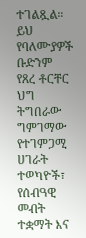ተገልጿል። ይህ የባለሙያዎች ቡድንም የጸረ ቶርቸር ህግ ትግበራው ግምገማው የተገምጋሚ ሀገራት ተወካዮች፣ የሰብዓዊ መብት ተቋማት እና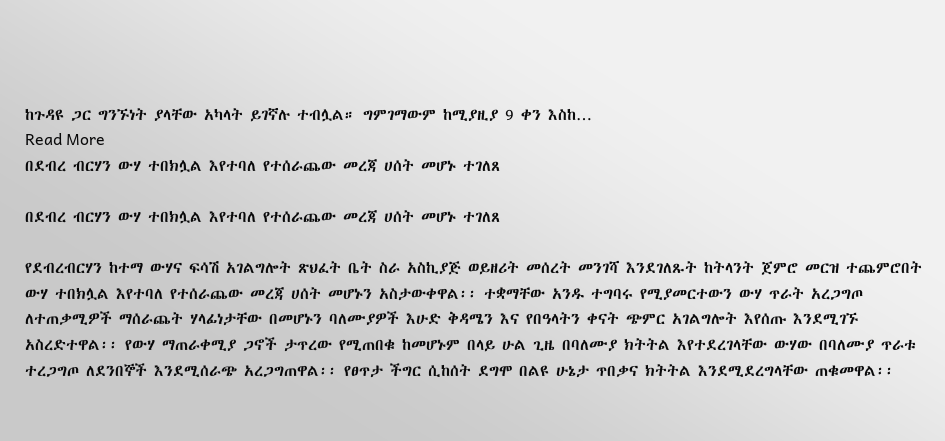ከጉዳዩ ጋር ግንኙነት ያላቸው አካላት ይገኛሉ ተብሏል። ግምገማውም ከሚያዚያ 9 ቀን እስከ…
Read More
በደብረ ብርሃን ውሃ ተበክሏል እየተባለ የተሰራጨው መረጃ ሀሰት መሆኑ ተገለጸ

በደብረ ብርሃን ውሃ ተበክሏል እየተባለ የተሰራጨው መረጃ ሀሰት መሆኑ ተገለጸ

የደብረብርሃን ከተማ ውሃና ፍሳሽ አገልግሎት ጽህፈት ቤት ስራ አስኪያጅ ወይዘሪት መሰረት መንገሻ እንደገለጹት ከትላንት ጀምሮ መርዝ ተጨምሮበት ውሃ ተበክሏል እየተባለ የተሰራጨው መረጃ ሀሰት መሆኑን አስታውቀዋል፡፡ ተቋማቸው አንዱ ተግባሩ የሚያመርተውን ውሃ ጥራት አረጋግጦ ለተጠቃሚዎች ማሰራጨት ሃላፊነታቸው በመሆኑን ባለሙያዎች እሁድ ቅዳሜን እና የበዓላትን ቀናት ጭምር አገልግሎት እየሰጡ እንደሚገኙ አስረድተዋል፡፡ የውሃ ማጠራቀሚያ ጋኖች ታጥረው የሚጠበቁ ከመሆኑም በላይ ሁል ጊዜ በባለሙያ ክትትል እየተደረገላቸው ውሃው በባለሙያ ጥራቱ ተረጋግጦ ለደንበኞች እንደሚሰራጭ አረጋግጠዋል፡፡ የፀጥታ ችግር ሲከሰት ደግሞ በልዩ ሁኔታ ጥበቃና ክትትል እንደሚደረግላቸው ጠቁመዋል፡፡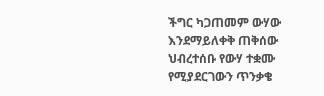ችግር ካጋጠመም ውሃው እንደማይለቀቅ ጠቅሰው ህብረተሰቡ የውሃ ተቋሙ የሚያደርገውን ጥንቃቄ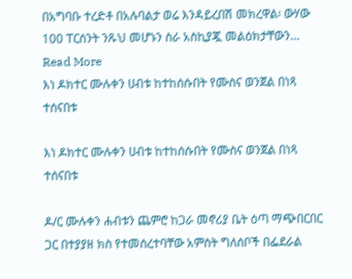በአግባቡ ተረድቶ በአሉባልታ ወሬ እንዳይረበሽ መክረዋል፡ ውሃው 100 ፐርሰንት ንጹህ መሆኑን ስራ አስኪያጇ መልዕክታቸውን…
Read More
እነ ዶክተር ሙሉቀን ሀብቱ ከተከሰሱበት የሙስና ወንጀል በነጻ ተሰናበቱ

እነ ዶክተር ሙሉቀን ሀብቱ ከተከሰሱበት የሙስና ወንጀል በነጻ ተሰናበቱ

ዶ/ር ሙሉቀን ሐብቱን ጨምሮ ከጋራ መኖሪያ ቤት ዕጣ ማጭበርበር ጋር በተያያዘ ክስ የተመሰረተባቸው አምስት ግለሰቦች በፌደራል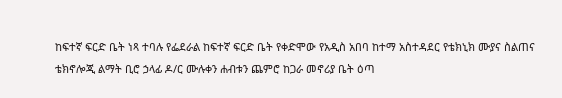ከፍተኛ ፍርድ ቤት ነጻ ተባሉ የፌደራል ከፍተኛ ፍርድ ቤት የቀድሞው የአዲስ አበባ ከተማ አስተዳደር የቴክኒክ ሙያና ስልጠና ቴክኖሎጂ ልማት ቢሮ ኃላፊ ዶ/ር ሙሉቀን ሐብቱን ጨምሮ ከጋራ መኖሪያ ቤት ዕጣ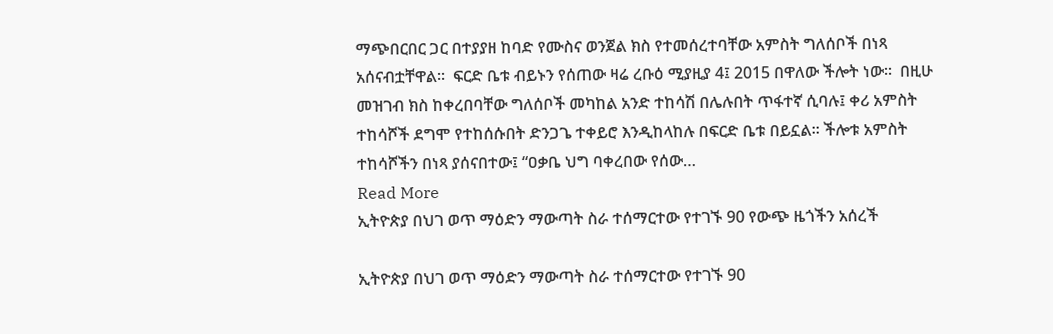ማጭበርበር ጋር በተያያዘ ከባድ የሙስና ወንጀል ክስ የተመሰረተባቸው አምስት ግለሰቦች በነጻ አሰናብቷቸዋል፡፡  ፍርድ ቤቱ ብይኑን የሰጠው ዛሬ ረቡዕ ሚያዚያ 4፤ 2015 በዋለው ችሎት ነው፡፡  በዚሁ መዝገብ ክስ ከቀረበባቸው ግለሰቦች መካከል አንድ ተከሳሽ በሌሉበት ጥፋተኛ ሲባሉ፤ ቀሪ አምስት ተከሳሾች ደግሞ የተከሰሱበት ድንጋጌ ተቀይሮ እንዲከላከሉ በፍርድ ቤቱ በይኗል። ችሎቱ አምስት ተከሳሾችን በነጻ ያሰናበተው፤ “ዐቃቤ ህግ ባቀረበው የሰው…
Read More
ኢትዮጵያ በህገ ወጥ ማዕድን ማውጣት ስራ ተሰማርተው የተገኙ 90 የውጭ ዜጎችን አሰረች

ኢትዮጵያ በህገ ወጥ ማዕድን ማውጣት ስራ ተሰማርተው የተገኙ 90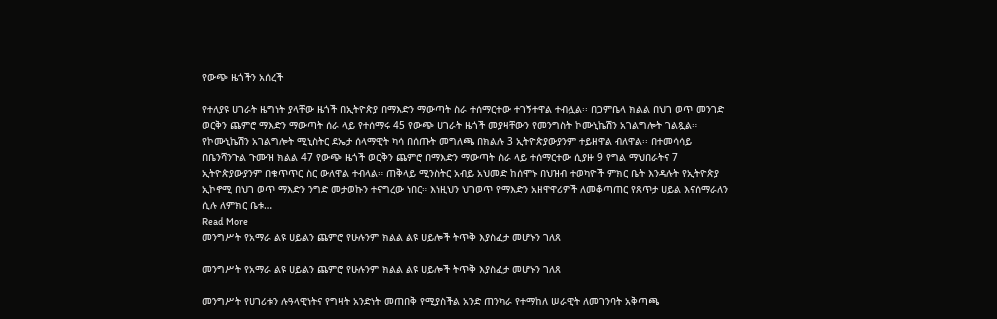የውጭ ዜጎችን አሰረች

የተለያዩ ሀገራት ዜግነት ያላቸው ዜጎች በኢትዮጵያ በማእድን ማውጣት ስራ ተሰማርተው ተገኝተዋል ተብሏል፡፡ በጋምቤላ ክልል በህገ ወጥ መንገድ ወርቅን ጨምሮ ማእድን ማውጣት ሰራ ላይ የተሰማሩ 45 የውጭ ሀገራት ዜጎች መያዛቸውን የመንግስት ኮሙኒኬሽን አገልግሎት ገልጿል። የኮሙኒኬሽን አገልግሎት ሚኒስትር ደኤታ ሰላማዊት ካሳ በሰጡት መግለጫ በክልሉ 3 ኢትዮጵያውያንም ተይዘዋል ብለዋል፡፡ በተመሳሳይ በቤንሻንጉል ጉሙዝ ክልል 47 የውጭ ዜጎች ወርቅን ጨምሮ በማእድን ማውጣት ስራ ላይ ተሰማርተው ሲያዙ 9 የግል ማህበራትና 7 ኢትዮጵያውያንም በቁጥጥር ስር ውለዋል ተብላል። ጠቅላይ ሚንስትር አብይ አህመድ ከሰሞኑ በህዝብ ተወካዮች ምክር ቤት እንዳሉት የኢትዮጵያ ኢኮኖሚ በህገ ወጥ ማእድን ንግድ መታወኩን ተናግረው ነበር። እነዚህን ህገወጥ የማእድን አዘዋዋሪዎች ለመቆጣጠር የጸጥታ ሀይል እናሰማራለን ሲሉ ለምክር ቤቱ…
Read More
መንግሥት የአማራ ልዩ ሀይልን ጨምሮ የሁሉንም ክልል ልዩ ሀይሎች ትጥቅ እያስፈታ መሆኑን ገለጸ

መንግሥት የአማራ ልዩ ሀይልን ጨምሮ የሁሉንም ክልል ልዩ ሀይሎች ትጥቅ እያስፈታ መሆኑን ገለጸ

መንግሥት የሀገሪቱን ሉዓላዊነትና የግዛት አንድነት መጠበቅ የሚያስችል አንድ ጠንካራ የተማከለ ሠራዊት ለመገንባት አቅጣጫ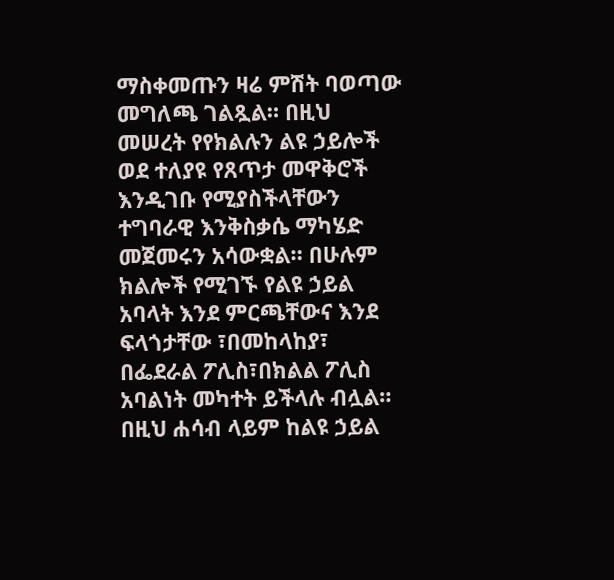ማስቀመጡን ዛሬ ምሽት ባወጣው መግለጫ ገልጿል። በዚህ መሠረት የየክልሉን ልዩ ኃይሎች ወደ ተለያዩ የጸጥታ መዋቅሮች እንዲገቡ የሚያስችላቸውን ተግባራዊ እንቅስቃሴ ማካሄድ መጀመሩን አሳውቋል። በሁሉም ክልሎች የሚገኙ የልዩ ኃይል አባላት እንደ ምርጫቸውና እንደ ፍላጎታቸው ፣በመከላከያ፣ በፌደራል ፖሊስ፣በክልል ፖሊስ አባልነት መካተት ይችላሉ ብሏል። በዚህ ሐሳብ ላይም ከልዩ ኃይል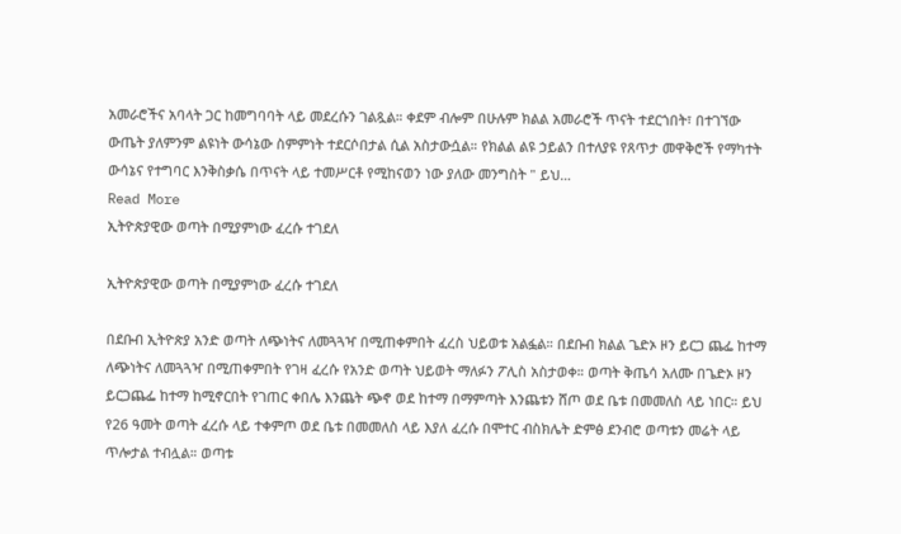አመራሮችና አባላት ጋር ከመግባባት ላይ መደረሱን ገልጿል። ቀደም ብሎም በሁሉም ክልል አመራሮች ጥናት ተደርጎበት፣ በተገኘው ውጤት ያለምንም ልዩነት ውሳኔው ስምምነት ተደርሶበታል ሲል አስታውሷል። የክልል ልዩ ኃይልን በተለያዩ የጸጥታ መዋቅሮች የማካተት ውሳኔና የተግባር እንቅስቃሴ በጥናት ላይ ተመሥርቶ የሚከናወን ነው ያለው መንግስት " ይህ…
Read More
ኢትዮጵያዊው ወጣት በሚያምነው ፈረሱ ተገደለ

ኢትዮጵያዊው ወጣት በሚያምነው ፈረሱ ተገደለ

በደቡብ ኢትዮጵያ አንድ ወጣት ለጭነትና ለመጓጓዣ በሚጠቀምበት ፈረስ ህይወቱ አልፏል። በደቡብ ክልል ጌድኦ ዞን ይርጋ ጨፌ ከተማ ለጭነትና ለመጓጓዣ በሚጠቀምበት የገዛ ፈረሱ የአንድ ወጣት ህይወት ማለፉን ፖሊስ አስታወቀ። ወጣት ቅጤሳ አለሙ በጌድኦ ዞን ይርጋጨፌ ከተማ ከሚኖርበት የገጠር ቀበሌ እንጨት ጭኖ ወደ ከተማ በማምጣት እንጨቱን ሸጦ ወደ ቤቱ በመመለስ ላይ ነበር። ይህ የ26 ዓመት ወጣት ፈረሱ ላይ ተቀምጦ ወደ ቤቱ በመመለስ ላይ እያለ ፈረሱ በሞተር ብስክሌት ድምፅ ደንብሮ ወጣቱን መሬት ላይ ጥሎታል ተብሏል። ወጣቱ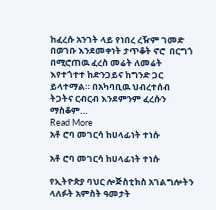ከፈረሱ አንገት ላይ የነበረ ረዥም ገመድ በወገቡ እንደመቀነት ታጥቆት ኖሮ  በርግጎ በሚሮጠዉ ፈረስ መሬት ለመሬት እየተጎተተ ከድንጋይና ከግንድ ጋር ይላተማል። በአካባቢዉ ህብረተሰብ ትጋትና ርብርብ እንደምንም ፈረሱን ማስቆም…
Read More
አቶ ሮባ መገርሳ ከሀላፊነት ተነሱ

አቶ ሮባ መገርሳ ከሀላፊነት ተነሱ

የኢትዮጵያ ባህር ሎጅስቲክስ አገልግሎትን ላለፉት አምስት ዓመታት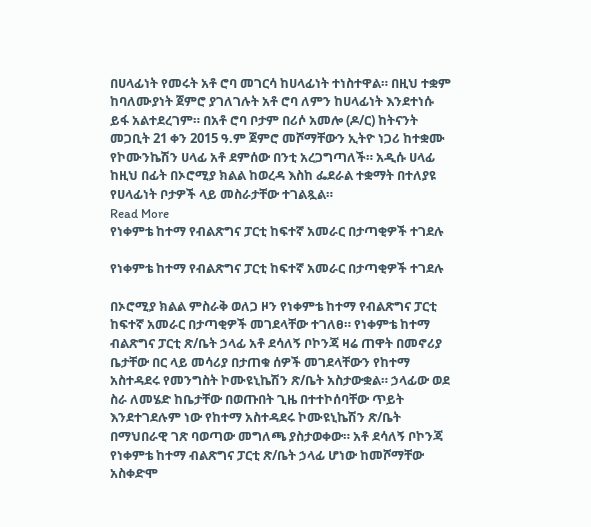በሀላፊነት የመሩት አቶ ሮባ መገርሳ ከሀላፊነት ተነስተዋል። በዚህ ተቋም ከባለሙያነት ጀምሮ ያገለገሉት አቶ ሮባ ለምን ከሀላፊነት እንደተነሱ ይፋ አልተደረገም። በአቶ ሮባ ቦታም በሪሶ አመሎ (ዶ/ር) ከትናንት መጋቢት 21 ቀን 2015 ዓ.ም ጀምሮ መሾማቸውን ኢትዮ ነጋሪ ከተቋሙ የኮሙንኬሽን ሀላፊ አቶ ደምሰው በንቲ አረጋግጣለች። አዲሱ ሀላፊ ከዚህ በፊት በኦሮሚያ ክልል ከወረዳ እስከ ፌደራል ተቋማት በተለያዩ የሀላፊነት ቦታዎች ላይ መስራታቸው ተገልጿል።
Read More
የነቀምቴ ከተማ የብልጽግና ፓርቲ ከፍተኛ አመራር በታጣቂዎች ተገደሉ

የነቀምቴ ከተማ የብልጽግና ፓርቲ ከፍተኛ አመራር በታጣቂዎች ተገደሉ

በኦሮሚያ ክልል ምስራቅ ወለጋ ዞን የነቀምቴ ከተማ የብልጽግና ፓርቲ ከፍተኛ አመራር በታጣቂዎች መገደላቸው ተገለፀ። የነቀምቴ ከተማ ብልጽግና ፓርቲ ጽ/ቤት ኃላፊ አቶ ደሳለኝ ቦኮንጃ ዛሬ ጠዋት በመኖሪያ ቤታቸው በር ላይ መሳሪያ በታጠቁ ሰዎች መገደላቸውን የከተማ አስተዳደሩ የመንግስት ኮሙዩኒኬሽን ጽ/ቤት አስታውቋል። ኃላፊው ወደ ስራ ለመሄድ ከቤታቸው በወጡበት ጊዜ በተተኮሰባቸው ጥይት እንደተገደሉም ነው የከተማ አስተዳደሩ ኮሙዩኒኬሽን ጽ/ቤት በማህበራዊ ገጽ ባወጣው መግለጫ ያስታወቀው። አቶ ደሳለኝ ቦኮንጃ የነቀምቴ ከተማ ብልጽግና ፓርቲ ጽ/ቤት ኃላፊ ሆነው ከመሾማቸው አስቀድሞ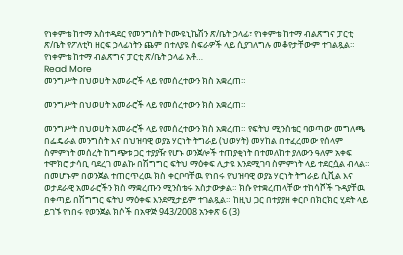የነቀምቴ ከተማ አስተዳደር የመንግስት ኮሙዩኒኬሽን ጽ/ቤት ኃላፊ፣ የነቀምቴ ከተማ ብልጽግና ፓርቲ ጽ/ቤት የፖለቲካ ዘርፍ ኃላፊነትን ጨም በተለያዩ ስፍራዎች ላይ ሲያገለግሉ መቆየታቸውም ተገልጿል። የነቀምቴ ከተማ ብልጽግና ፓርቲ ጽ/ቤት ኃላፊ አቶ…
Read More
መንግሥት በህወሀት አመራሮች ላይ የመሰረተውን ክስ አቋረጠ።

መንግሥት በህወሀት አመራሮች ላይ የመሰረተውን ክስ አቋረጠ።

መንግሥት በህወሀት አመራሮች ላይ የመሰረተውን ክስ አቋረጠ። የፍትህ ሚንስቴር ባወጣው መግለጫ በፌዴራል መንግስት እና በህዝባዊ ወያኔ ሃርነት ትግራይ (ህወሃት) መሃከል በተፈረመው የሰላም ስምምነት መሰረት ከግጭቱ ጋር ተያያዥ የሆኑ ወንጀሎች ተጠያቂነት በተመለከተ ያለውን ዓለም አቀፍ ተሞክሮ ታሳቢ ባደረገ መልኩ በሽግግር ፍትህ ማዕቀፍ ሊታዩ እንደሚገባ ስምምነት ላይ ተደርሷል ብላል። በመሆኑም በወንጀል ተጠርጥረዉ ክስ ቀርቦባቸዉ የነበሩ የህዝባዊ ወያኔ ሃርነት ትግራይ ሲቪል እና ወታደራዊ አመራሮችን ክስ ማቋረጡን ሚንስቴሩ አስታውቃል። ክሱ የተቋረጠላቸው ተከሳሾች ጉዳያቸዉ በቀጣይ በሽግግር ፍትህ ማዕቀፍ እንደሚታይም ተገልጿል። ከዚህ ጋር በተያያዘ ቀርቦ በክርክር ሂደት ላይ ይገኙ የነበሩ የወንጀል ክሶች በአዋጅ 943/2008 አንቀጽ 6 (3)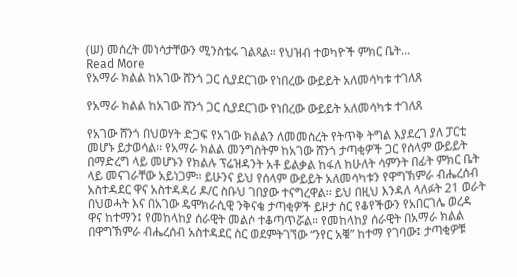(ሠ) መሰረት መነሳታቸውን ሚንስቴሩ ገልጻል። የህዝብ ተወካዮች ምክር ቤት…
Read More
የአማራ ክልል ከአገው ሸንጎ ጋር ሲያደርገው የነበረው ውይይት አለመሳካቱ ተገለጸ

የአማራ ክልል ከአገው ሸንጎ ጋር ሲያደርገው የነበረው ውይይት አለመሳካቱ ተገለጸ

የአገው ሸንጎ በህወሃት ድጋፍ የአገው ክልልን ለመመስረት የትጥቅ ትግል እያደረገ ያለ ፓርቲ መሆኑ ይታወሳል፡፡ የአማራ ክልል መንግስትም ከአገው ሸንጎ ታጣቂዎች ጋር የሰላም ውይይት በማድረግ ላይ መሆኑን የክልሉ ፕሬዝዳንት አቶ ይልቃል ከፋለ ከሁለት ሳምንት በፊት ምክር ቤት ላይ መናገራቸው አይነጋም፡፡ ይሁንና ይህ የሰላም ውይይት አለመሳካቱን የዋግኽምራ ብሔረሰብ አስተዳደር ዋና አስተዳዳሪ ዶ/ር ስቡህ ገበያው ተናግረዋል፡፡ ይህ በዚህ እንዳለ ላለፉት 21 ወራት በህወሓት እና በአገው ዴሞክራሲዊ ንቅናቄ ታጣቂዎች ይዞታ ስር የቆየችውን የአበርገሌ ወረዳ ዋና ከተማን፤ የመከላከያ ሰራዊት መልሶ ተቆጣጥሯል። የመከላከያ ሰራዊት በአማራ ክልል በዋግኽምራ ብሔረሰብ አስተዳደር ስር ወደምትገኘው “ንየር አቑ” ከተማ የገባው፤ ታጣቂዎቹ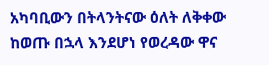አካባቢውን በትላንትናው ዕለት ለቅቀው ከወጡ በኋላ እንደሆነ የወረዳው ዋና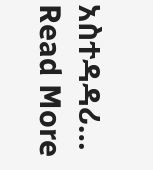አስተዳዳሪ…
Read More